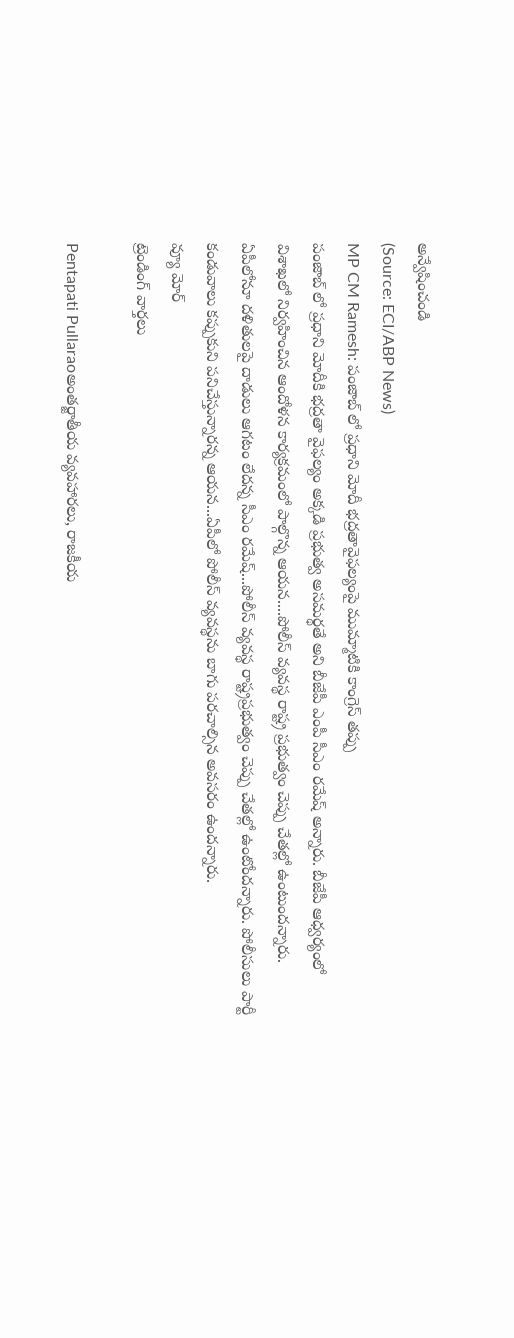అన్వేషించండి
(Source: ECI/ABP News)
MP CM Ramesh: పంజాబ్ లో ప్రధాని మోదీ భద్రతావైఫల్యంపై ముమ్మాటికి కాంగ్రెస్ తప్పు
పంజాబ్ లో ప్రధాని మోదీకి భద్రతా వైఫల్యం అక్కడి ప్రభుత్వ అసమర్థతే అని బీజేపీ ఎంపీ సీఎం రమేష్ అన్నారు. బీజేపీ ఆధ్వర్యంలో విశాఖలో నిర్వహించిన ఆందోళన కార్యక్రమంలో పాల్గొన్న ఆయన....పోలీస్ వ్యవస్థ రాష్ట్ర ప్రభుత్వం చెప్పు చేతల్లో ఉంటుందన్నారు. ఏపీలోనూ దళితులపై దాడులు ఆగటం లేదన్న సీఎం రమేష్...పోలీస్ వ్యవస్థ రాష్ట్రప్రభుత్వం చెప్పు చేతల్లో ఉంటోందన్నారు. పోలీసులు పార్టీ కండువాలు కప్పుకుని పనిచేస్తున్నారన్న ఆయన...ఏపీలో పోలీస్ వ్యవస్థను బాగు పరచాల్సిన అవసరం ఉందన్నారు.
వ్యూ మోర్
ట్రెండింగ్ వార్తలు

Pentapati Pullaraoఅంతర్జాతీయ వ్యవహారలు, రాజకీయ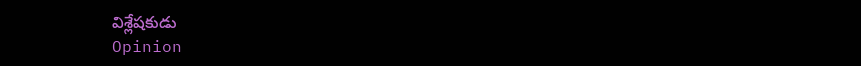విశ్లేషకుడు
Opinion